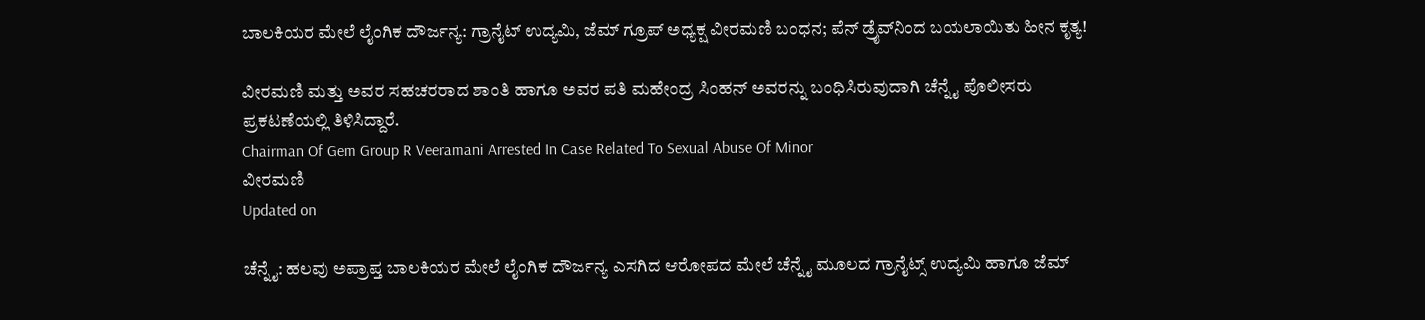ಬಾಲಕಿಯರ ಮೇಲೆ ಲೈಂಗಿಕ ದೌರ್ಜನ್ಯ: ಗ್ರಾನೈಟ್ ಉದ್ಯಮಿ, ಜೆಮ್ ಗ್ರೂಪ್‌ ಅಧ್ಯಕ್ಷ ವೀರಮಣಿ ಬಂಧನ; ಪೆನ್ ಡ್ರೈವ್‌ನಿಂದ ಬಯಲಾಯಿತು ಹೀನ ಕೃತ್ಯ!

ವೀರಮಣಿ ಮತ್ತು ಅವರ ಸಹಚರರಾದ ಶಾಂತಿ ಹಾಗೂ ಅವರ ಪತಿ ಮಹೇಂದ್ರ ಸಿಂಹನ್ ಅವರನ್ನು ಬಂಧಿಸಿರುವುದಾಗಿ ಚೆನ್ನೈ ಪೊಲೀಸರು ಪ್ರಕಟಣೆಯಲ್ಲಿ ತಿಳಿಸಿದ್ದಾರೆ.
Chairman Of Gem Group R Veeramani Arrested In Case Related To Sexual Abuse Of Minor
ವೀರಮಣಿ
Updated on

ಚೆನ್ನೈ: ಹಲವು ಅಪ್ರಾಪ್ತ ಬಾಲಕಿಯರ ಮೇಲೆ ಲೈಂಗಿಕ ದೌರ್ಜನ್ಯ ಎಸಗಿದ ಆರೋಪದ ಮೇಲೆ ಚೆನ್ನೈ ಮೂಲದ ಗ್ರಾನೈಟ್ಸ್‌ ಉದ್ಯಮಿ ಹಾಗೂ ಜೆಮ್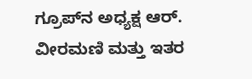ಗ್ರೂಪ್‌ನ ಅಧ್ಯಕ್ಷ ಆರ್. ವೀರಮಣಿ ಮತ್ತು ಇತರ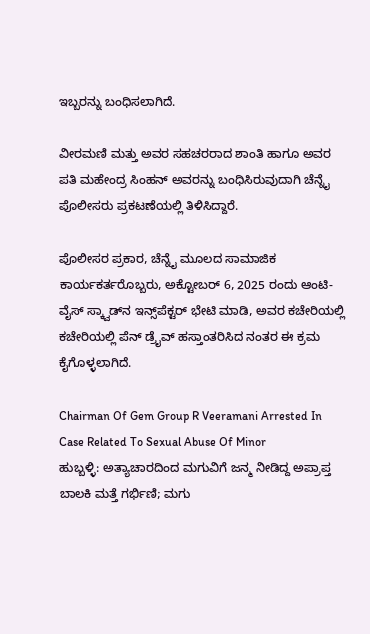ಇಬ್ಬರನ್ನು ಬಂಧಿಸಲಾಗಿದೆ.

ವೀರಮಣಿ ಮತ್ತು ಅವರ ಸಹಚರರಾದ ಶಾಂತಿ ಹಾಗೂ ಅವರ ಪತಿ ಮಹೇಂದ್ರ ಸಿಂಹನ್ ಅವರನ್ನು ಬಂಧಿಸಿರುವುದಾಗಿ ಚೆನ್ನೈ ಪೊಲೀಸರು ಪ್ರಕಟಣೆಯಲ್ಲಿ ತಿಳಿಸಿದ್ದಾರೆ.

ಪೊಲೀಸರ ಪ್ರಕಾರ, ಚೆನ್ನೈ ಮೂಲದ ಸಾಮಾಜಿಕ ಕಾರ್ಯಕರ್ತರೊಬ್ಬರು, ಅಕ್ಟೋಬರ್ 6, 2025 ರಂದು ಆಂಟಿ-ವೈಸ್ ಸ್ಕ್ವಾಡ್‌ನ ಇನ್ಸ್‌ಪೆಕ್ಟರ್ ಭೇಟಿ ಮಾಡಿ, ಅವರ ಕಚೇರಿಯಲ್ಲಿ ಕಚೇರಿಯಲ್ಲಿ ಪೆನ್ ಡ್ರೈವ್ ಹಸ್ತಾಂತರಿಸಿದ ನಂತರ ಈ ಕ್ರಮ ಕೈಗೊಳ್ಳಲಾಗಿದೆ.

Chairman Of Gem Group R Veeramani Arrested In Case Related To Sexual Abuse Of Minor
ಹುಬ್ಬಳ್ಳಿ: ಅತ್ಯಾಚಾರದಿಂದ ಮಗುವಿಗೆ ಜನ್ಮ ನೀಡಿದ್ದ ಅಪ್ರಾಪ್ತ ಬಾಲಕಿ ಮತ್ತೆ ಗರ್ಭಿಣಿ; ಮಗು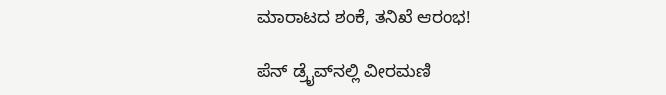ಮಾರಾಟದ ಶಂಕೆ, ತನಿಖೆ ಆರಂಭ!

ಪೆನ್ ಡ್ರೈವ್‌ನಲ್ಲಿ ವೀರಮಣಿ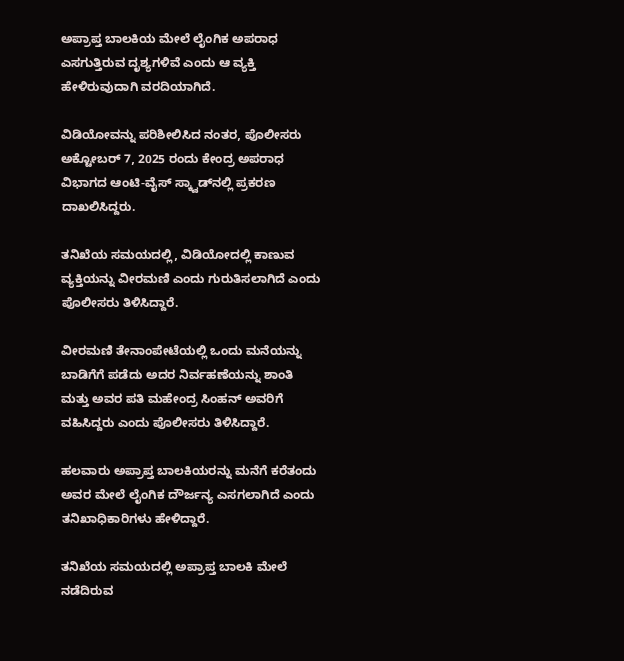ಅಪ್ರಾಪ್ತ ಬಾಲಕಿಯ ಮೇಲೆ ಲೈಂಗಿಕ ಅಪರಾಧ ಎಸಗುತ್ತಿರುವ ದೃಶ್ಯಗಳಿವೆ ಎಂದು ಆ ವ್ಯಕ್ತಿ ಹೇಳಿರುವುದಾಗಿ ವರದಿಯಾಗಿದೆ.

ವಿಡಿಯೋವನ್ನು ಪರಿಶೀಲಿಸಿದ ನಂತರ, ಪೊಲೀಸರು ಅಕ್ಟೋಬರ್ 7, 2025 ರಂದು ಕೇಂದ್ರ ಅಪರಾಧ ವಿಭಾಗದ ಆಂಟಿ-ವೈಸ್ ಸ್ಕ್ವಾಡ್‌ನಲ್ಲಿ ಪ್ರಕರಣ ದಾಖಲಿಸಿದ್ದರು.

ತನಿಖೆಯ ಸಮಯದಲ್ಲಿ, ವಿಡಿಯೋದಲ್ಲಿ ಕಾಣುವ ವ್ಯಕ್ತಿಯನ್ನು ವೀರಮಣಿ ಎಂದು ಗುರುತಿಸಲಾಗಿದೆ ಎಂದು ಪೊಲೀಸರು ತಿಳಿಸಿದ್ದಾರೆ.

ವೀರಮಣಿ ತೇನಾಂಪೇಟೆಯಲ್ಲಿ ಒಂದು ಮನೆಯನ್ನು ಬಾಡಿಗೆಗೆ ಪಡೆದು ಅದರ ನಿರ್ವಹಣೆಯನ್ನು ಶಾಂತಿ ಮತ್ತು ಅವರ ಪತಿ ಮಹೇಂದ್ರ ಸಿಂಹನ್ ಅವರಿಗೆ ವಹಿಸಿದ್ದರು ಎಂದು ಪೊಲೀಸರು ತಿಳಿಸಿದ್ದಾರೆ.

ಹಲವಾರು ಅಪ್ರಾಪ್ತ ಬಾಲಕಿಯರನ್ನು ಮನೆಗೆ ಕರೆತಂದು ಅವರ ಮೇಲೆ ಲೈಂಗಿಕ ದೌರ್ಜನ್ಯ ಎಸಗಲಾಗಿದೆ ಎಂದು ತನಿಖಾಧಿಕಾರಿಗಳು ಹೇಳಿದ್ದಾರೆ.

ತನಿಖೆಯ ಸಮಯದಲ್ಲಿ ಅಪ್ರಾಪ್ತ ಬಾಲಕಿ ಮೇಲೆ ನಡೆದಿರುವ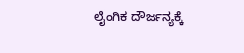ಲೈಂಗಿಕ ದೌರ್ಜನ್ಯಕ್ಕೆ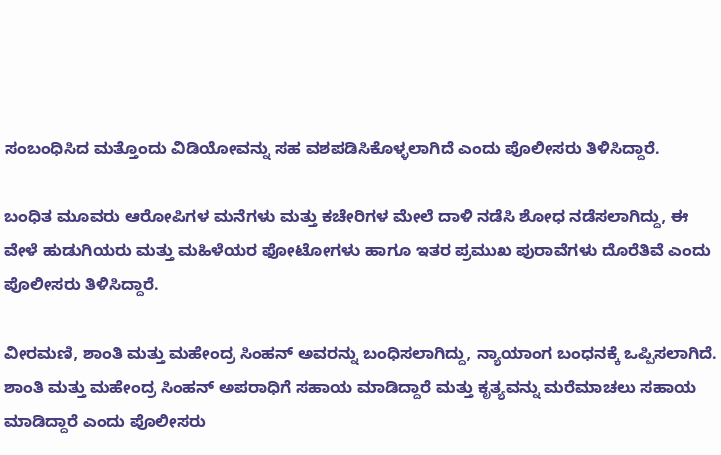ಸಂಬಂಧಿಸಿದ ಮತ್ತೊಂದು ವಿಡಿಯೋವನ್ನು ಸಹ ವಶಪಡಿಸಿಕೊಳ್ಳಲಾಗಿದೆ ಎಂದು ಪೊಲೀಸರು ತಿಳಿಸಿದ್ದಾರೆ.

ಬಂಧಿತ ಮೂವರು ಆರೋಪಿಗಳ ಮನೆಗಳು ಮತ್ತು ಕಚೇರಿಗಳ ಮೇಲೆ ದಾಳಿ ನಡೆಸಿ ಶೋಧ ನಡೆಸಲಾಗಿದ್ದು, ಈ ವೇಳೆ ಹುಡುಗಿಯರು ಮತ್ತು ಮಹಿಳೆಯರ ಫೋಟೋಗಳು ಹಾಗೂ ಇತರ ಪ್ರಮುಖ ಪುರಾವೆಗಳು ದೊರೆತಿವೆ ಎಂದು ಪೊಲೀಸರು ತಿಳಿಸಿದ್ದಾರೆ.

ವೀರಮಣಿ, ಶಾಂತಿ ಮತ್ತು ಮಹೇಂದ್ರ ಸಿಂಹನ್ ಅವರನ್ನು ಬಂಧಿಸಲಾಗಿದ್ದು, ನ್ಯಾಯಾಂಗ ಬಂಧನಕ್ಕೆ ಒಪ್ಪಿಸಲಾಗಿದೆ. ಶಾಂತಿ ಮತ್ತು ಮಹೇಂದ್ರ ಸಿಂಹನ್ ಅಪರಾಧಿಗೆ ಸಹಾಯ ಮಾಡಿದ್ದಾರೆ ಮತ್ತು ಕೃತ್ಯವನ್ನು ಮರೆಮಾಚಲು ಸಹಾಯ ಮಾಡಿದ್ದಾರೆ ಎಂದು ಪೊಲೀಸರು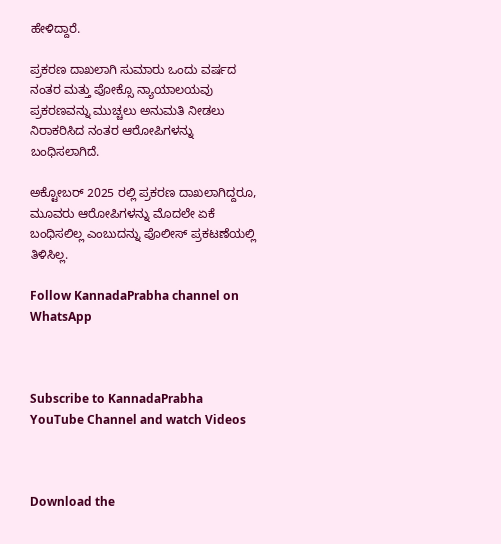ಹೇಳಿದ್ದಾರೆ.

ಪ್ರಕರಣ ದಾಖಲಾಗಿ ಸುಮಾರು ಒಂದು ವರ್ಷದ ನಂತರ ಮತ್ತು ಪೋಕ್ಸೊ ನ್ಯಾಯಾಲಯವು ಪ್ರಕರಣವನ್ನು ಮುಚ್ಚಲು ಅನುಮತಿ ನೀಡಲು ನಿರಾಕರಿಸಿದ ನಂತರ ಆರೋಪಿಗಳನ್ನು ಬಂಧಿಸಲಾಗಿದೆ.

ಅಕ್ಟೋಬರ್ 2025 ರಲ್ಲಿ ಪ್ರಕರಣ ದಾಖಲಾಗಿದ್ದರೂ, ಮೂವರು ಆರೋಪಿಗಳನ್ನು ಮೊದಲೇ ಏಕೆ ಬಂಧಿಸಲಿಲ್ಲ ಎಂಬುದನ್ನು ಪೊಲೀಸ್ ಪ್ರಕಟಣೆಯಲ್ಲಿ ತಿಳಿಸಿಲ್ಲ.

Follow KannadaPrabha channel on WhatsApp



Subscribe to KannadaPrabha YouTube Channel and watch Videos



Download the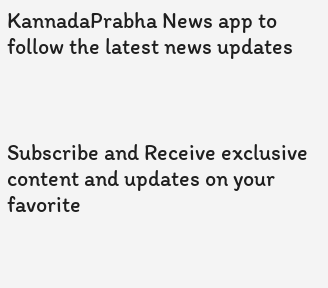KannadaPrabha News app to follow the latest news updates



Subscribe and Receive exclusive content and updates on your favorite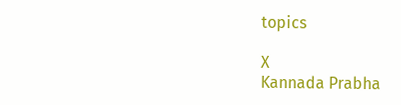topics

X
Kannada Prabha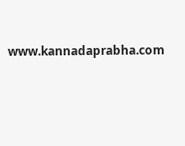www.kannadaprabha.com